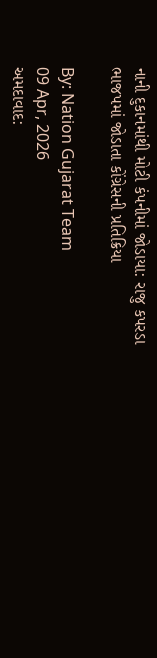નાની દુકાનમાંથી મોટી કંપનીમાં જોડાયા: રાજુ કપરડા ભાજપમાં જોડાતા કોંગ્રેસની પ્રતિક્રિયા

By: Nation Gujarat Team
09 Apr, 2026
અમદાવાદ: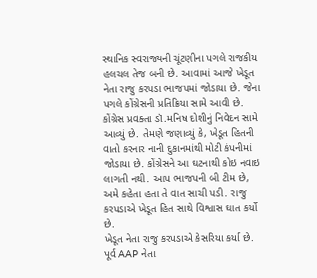સ્થાનિક સ્વરાજ્યની ચૂંટણીના પગલે રાજકીય હલચલ તેજ બની છે. આવામાં આજે ખેડૂત નેતા રાજુ કરપડા ભાજપમાં જોડાયા છે. જેના પગલે કોંગ્રેસની પ્રતિક્રિયા સામે આવી છે. કોંગ્રેસ પ્રવક્તા ડૉ.મનિષ દોશીનું નિવેદન સામે આવ્યું છે. તેમણે જણાવ્યું કે, ખેડૂત હિતની વાતો કરનાર નાની દુકાનમાંથી મોટી કંપનીમાં જોડાયા છે. કોંગ્રેસને આ ઘટનાથી કોઇ નવાઇ લાગતી નથી. આપ ભાજપની બી ટીમ છે, અમે કહેતા હતા તે વાત સાચી પડી. રાજુ કરપડાએ ખેડૂત હિત સાથે વિશ્વાસ ઘાત કર્યો છે.
ખેડૂત નેતા રાજુ કરપડાએ કેસરિયા કર્યા છે. પૂર્વ AAP નેતા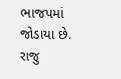ભાજપમાં જોડાયા છે. રાજુ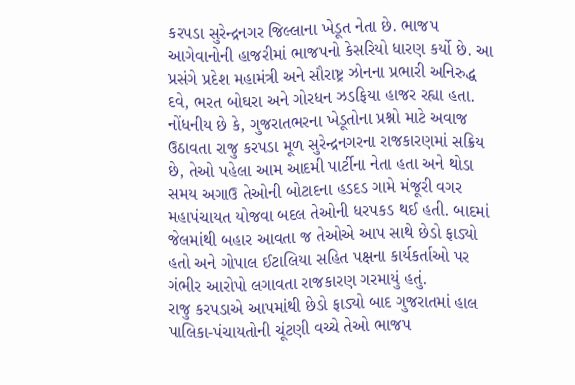કરપડા સુરેન્દ્રનગર જિલ્લાના ખેડૂત નેતા છે. ભાજપ આગેવાનોની હાજરીમાં ભાજપનો કેસરિયો ધારણ કર્યો છે. આ પ્રસંગે પ્રદેશ મહામંત્રી અને સૌરાષ્ટ્ર ઝોનના પ્રભારી અનિરુદ્ધ દવે, ભરત બોઘરા અને ગોરધન ઝડફિયા હાજર રહ્યા હતા.
નોંધનીય છે કે, ગુજરાતભરના ખેડૂતોના પ્રશ્નો માટે અવાજ ઉઠાવતા રાજુ કરપડા મૂળ સુરેન્દ્રનગરના રાજકારણમાં સક્રિય છે, તેઓ પહેલા આમ આદમી પાર્ટીના નેતા હતા અને થોડા સમય અગાઉ તેઓની બોટાદના હડદડ ગામે મંજૂરી વગર મહાપંચાયત યોજવા બદલ તેઓની ધરપકડ થઈ હતી. બાદમાં જેલમાંથી બહાર આવતા જ તેઓએ આપ સાથે છેડો ફાડ્યો હતો અને ગોપાલ ઈટાલિયા સહિત પક્ષના કાર્યકર્તાઓ પર ગંભીર આરોપો લગાવતા રાજકારણ ગરમાયું હતું.
રાજુ કરપડાએ આપમાંથી છેડો ફાડ્યો બાદ ગુજરાતમાં હાલ પાલિકા-પંચાયતોની ચૂંટણી વચ્ચે તેઓ ભાજપ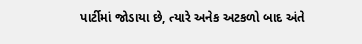પાર્ટીમાં જોડાયા છે, ત્યારે અનેક અટકળો બાદ અંતે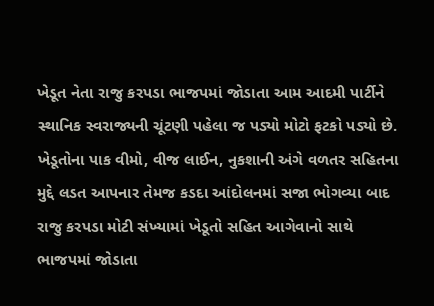ખેડૂત નેતા રાજુ કરપડા ભાજપમાં જોડાતા આમ આદમી પાર્ટીને સ્થાનિક સ્વરાજ્યની ચૂંટણી પહેલા જ પડ્યો મોટો ફટકો પડ્યો છે. ખેડૂતોના પાક વીમો, વીજ લાઈન, નુકશાની અંગે વળતર સહિતના મુદ્દે લડત આપનાર તેમજ કડદા આંદોલનમાં સજા ભોગવ્યા બાદ રાજુ કરપડા મોટી સંખ્યામાં ખેડૂતો સહિત આગેવાનો સાથે ભાજપમાં જોડાતા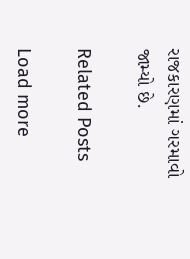રાજકારણમાં ગરમાવો જામ્યો છે.

Related Posts

Load more